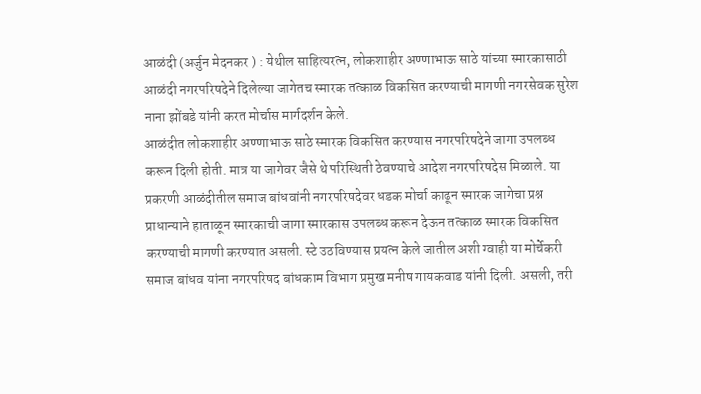आळंदी (अर्जुन मेदनकर ) : येथील साहित्यरत्न, लोकशाहीर अण्णाभाऊ साठे यांच्या स्मारकासाठी आळंदी नगरपरिषदेने दिलेल्या जागेतच स्मारक तत्काळ विकसित करण्याची मागणी नगरसेवक सुरेश नाना झोंबडे यांनी करत मोर्चास मार्गदर्शन केले.
आळंदीत लोकशाहीर अण्णाभाऊ साठे स्मारक विकसित करण्यास नगरपरिषदेने जागा उपलब्ध करून दिली होती. मात्र या जागेवर जैसे थे परिस्थिती ठेवण्याचे आदेश नगरपरिषदेस मिळाले. या प्रकरणी आळंदीतील समाज बांधवांनी नगरपरिषदेवर धडक मोर्चा काढून स्मारक जागेचा प्रश्न प्राधान्याने हाताळून स्मारकाची जागा स्मारकास उपलब्ध करून देऊन तत्काळ स्मारक विकसित करण्याची मागणी करण्यात असली. स्टे उठविण्यास प्रयत्न केले जातील अशी ग्वाही या मोर्चेकरी समाज बांधव यांना नगरपरिषद बांधकाम विभाग प्रमुख मनीष गायकवाड यांनी दिली. असली, तरी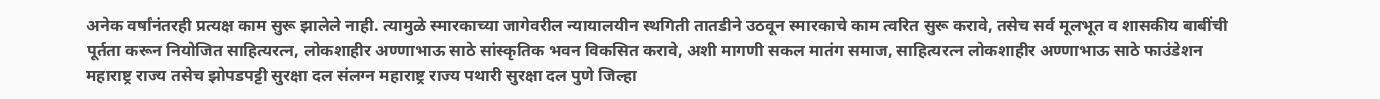अनेक वर्षांनंतरही प्रत्यक्ष काम सुरू झालेले नाही. त्यामुळे स्मारकाच्या जागेवरील न्यायालयीन स्थगिती तातडीने उठवून स्मारकाचे काम त्वरित सुरू करावे, तसेच सर्व मूलभूत व शासकीय बाबींची पूर्तता करून नियोजित साहित्यरत्न, लोकशाहीर अण्णाभाऊ साठे सांस्कृतिक भवन विकसित करावे, अशी मागणी सकल मातंग समाज, साहित्यरत्न लोकशाहीर अण्णाभाऊ साठे फाउंडेशन महाराष्ट्र राज्य तसेच झोपडपट्टी सुरक्षा दल संलग्न महाराष्ट्र राज्य पथारी सुरक्षा दल पुणे जिल्हा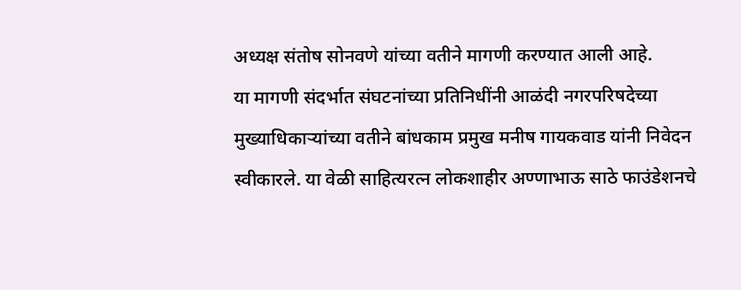अध्यक्ष संतोष सोनवणे यांच्या वतीने मागणी करण्यात आली आहे.
या मागणी संदर्भात संघटनांच्या प्रतिनिधींनी आळंदी नगरपरिषदेच्या मुख्याधिकाऱ्यांच्या वतीने बांधकाम प्रमुख मनीष गायकवाड यांनी निवेदन स्वीकारले. या वेळी साहित्यरत्न लोकशाहीर अण्णाभाऊ साठे फाउंडेशनचे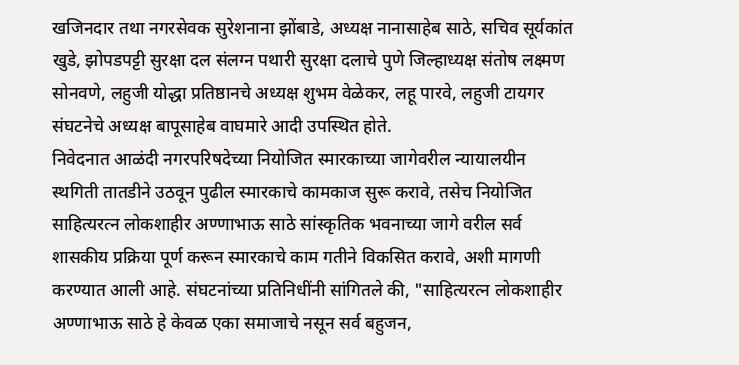खजिनदार तथा नगरसेवक सुरेशनाना झोंबाडे, अध्यक्ष नानासाहेब साठे, सचिव सूर्यकांत खुडे, झोपडपट्टी सुरक्षा दल संलग्न पथारी सुरक्षा दलाचे पुणे जिल्हाध्यक्ष संतोष लक्ष्मण सोनवणे, लहुजी योद्धा प्रतिष्ठानचे अध्यक्ष शुभम वेळेकर, लहू पारवे, लहुजी टायगर संघटनेचे अध्यक्ष बापूसाहेब वाघमारे आदी उपस्थित होते.
निवेदनात आळंदी नगरपरिषदेच्या नियोजित स्मारकाच्या जागेवरील न्यायालयीन स्थगिती तातडीने उठवून पुढील स्मारकाचे कामकाज सुरू करावे, तसेच नियोजित साहित्यरत्न लोकशाहीर अण्णाभाऊ साठे सांस्कृतिक भवनाच्या जागे वरील सर्व शासकीय प्रक्रिया पूर्ण करून स्मारकाचे काम गतीने विकसित करावे, अशी मागणी करण्यात आली आहे. संघटनांच्या प्रतिनिधींनी सांगितले की, "साहित्यरत्न लोकशाहीर अण्णाभाऊ साठे हे केवळ एका समाजाचे नसून सर्व बहुजन,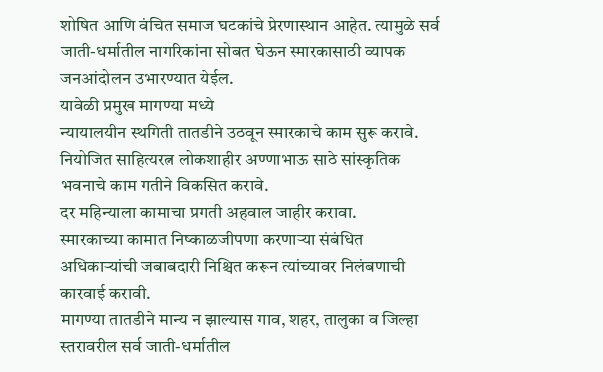शोषित आणि वंचित समाज घटकांचे प्रेरणास्थान आहेत. त्यामुळे सर्व जाती-धर्मातील नागरिकांना सोबत घेऊन स्मारकासाठी व्यापक जनआंदोलन उभारण्यात येईल.
यावेळी प्रमुख मागण्या मध्ये
न्यायालयीन स्थगिती तातडीने उठवून स्मारकाचे काम सुरू करावे.
नियोजित साहित्यरत्न लोकशाहीर अण्णाभाऊ साठे सांस्कृतिक भवनाचे काम गतीने विकसित करावे.
दर महिन्याला कामाचा प्रगती अहवाल जाहीर करावा.
स्मारकाच्या कामात निष्काळजीपणा करणाऱ्या संबंधित अधिकाऱ्यांची जबाबदारी निश्चित करून त्यांच्यावर निलंबणाची कारवाई करावी.
मागण्या तातडीने मान्य न झाल्यास गाव, शहर, तालुका व जिल्हा स्तरावरील सर्व जाती-धर्मातील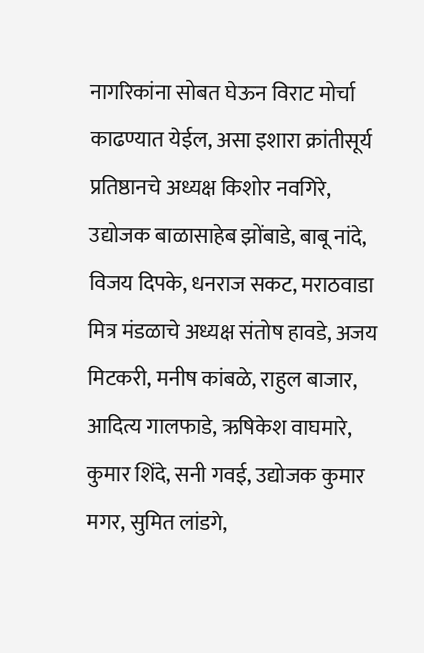नागरिकांना सोबत घेऊन विराट मोर्चा काढण्यात येईल, असा इशारा क्रांतीसूर्य प्रतिष्ठानचे अध्यक्ष किशोर नवगिरे, उद्योजक बाळासाहेब झोंबाडे, बाबू नांदे, विजय दिपके, धनराज सकट, मराठवाडा मित्र मंडळाचे अध्यक्ष संतोष हावडे, अजय मिटकरी, मनीष कांबळे, राहुल बाजार, आदित्य गालफाडे, ऋषिकेश वाघमारे, कुमार शिंदे, सनी गवई, उद्योजक कुमार मगर, सुमित लांडगे,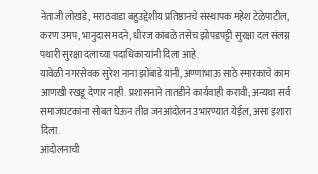नेताजी लोखंडे, मराठवाडा बहुउद्देशीय प्रतिष्ठानचे संस्थापक महेश टेळेपाटील, करण उमप, भानुदास मदने, धीरज कांबळे तसेच झोपडपट्टी सुरक्षा दल संलग्न पथारी सुरक्षा दलाच्या पदाधिकाऱ्यांनी दिला आहे.
यावेळी नगरसेवक सुरेश नाना झोंबाडे यांनी, अण्णाभाऊ साठे स्मारकाचे काम आणखी रखडू देणार नाही. प्रशासनाने तातडीने कार्यवाही करावी; अन्यथा सर्व समाजघटकांना सोबत घेऊन तीव्र जनआंदोलन उभारण्यात येईल, असा इशारा दिला.
आंदोलनाची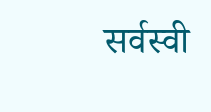सर्वस्वी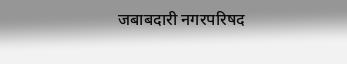जबाबदारी नगरपरिषद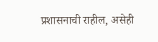प्रशासनाची राहील, असेही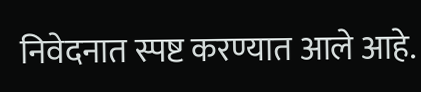निवेदनात स्पष्ट करण्यात आले आहे.